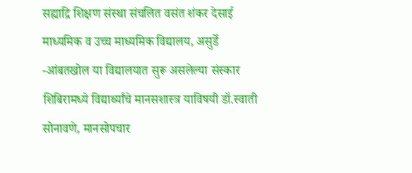सह्याद्रि शिक्षण संस्था संचलित वसंत शंकर देसाई माध्यमिक व उच्च माध्यमिक विद्यालय, असुर्डे -आंबतखोल या विद्यालयात सुरू असलेल्या संस्कार शिबिरामध्ये विद्यार्थ्यांचे मानसशास्त्र याविषयी डॉ.स्वाती सोनावणे, मानसोपचार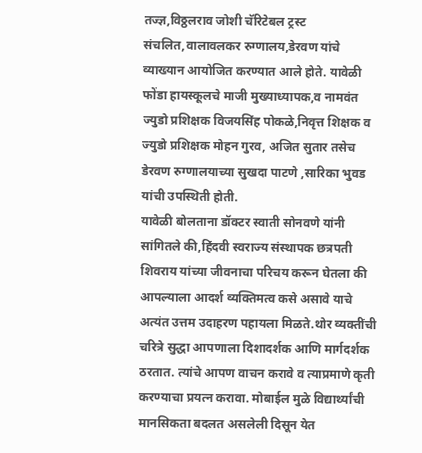तज्ज्ञ,विठ्ठलराव जोशी चॅरिटेबल ट्रस्ट संचलित,वालावलकर रुग्णालय,डेरवण यांचे व्याख्यान आयोजित करण्यात आले होते. यावेळी फोंडा हायस्कूलचे माजी मुख्याध्यापक,व नामवंत ज्युडो प्रशिक्षक विजयसिंह पोकळे,निवृत्त शिक्षक व ज्युडो प्रशिक्षक मोहन गुरव, अजित सुतार तसेच डेरवण रुग्णालयाच्या सुखदा पाटणे ,सारिका भुवड यांची उपस्थिती होती.
यावेळी बोलताना डॉक्टर स्वाती सोनवणे यांनी सांगितले की,हिंदवी स्वराज्य संस्थापक छत्रपती शिवराय यांच्या जीवनाचा परिचय करून घेतला की आपल्याला आदर्श व्यक्तिमत्व कसे असावे याचे अत्यंत उत्तम उदाहरण पहायला मिळते.थोर व्यक्तींची चरित्रे सुद्धा आपणाला दिशादर्शक आणि मार्गदर्शक ठरतात. त्यांचे आपण वाचन करावे व त्याप्रमाणे कृती करण्याचा प्रयत्न करावा. मोबाईल मुळे विद्यार्थ्यांची मानसिकता बदलत असलेली दिसून येत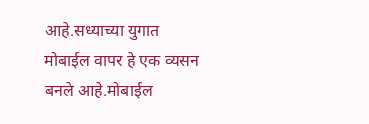आहे.सध्याच्या युगात मोबाईल वापर हे एक व्यसन बनले आहे.मोबाईल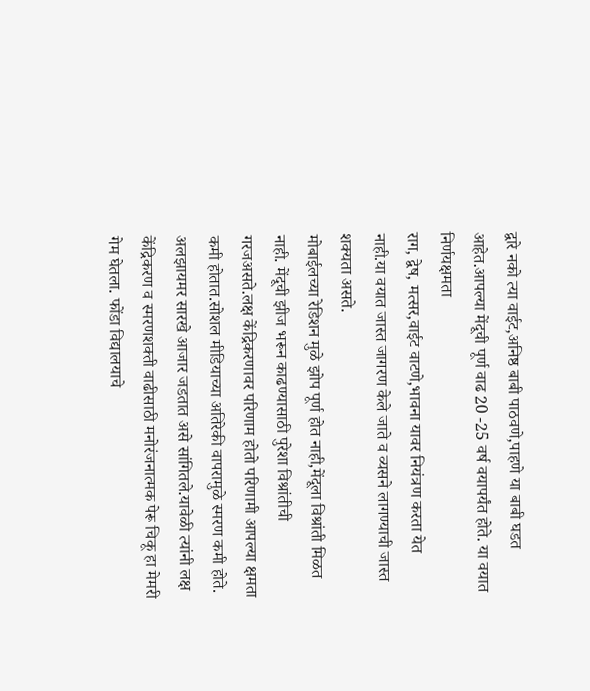द्वारे नको त्या वाईट,अनिष्ठ बाबी पाठवणे,पाहणे या बाबी घडत आहेत.आपल्या मेंदूची पूर्ण वाढ 20 -25 वर्ष वयापर्यंत होते. या वयात निर्णयक्षमता
राग, द्वेष, मत्सर,वाईट वाटणे,भावना यावर नियंत्रण करता येत नाही.या वयात जास्त जागरण केले जाते व व्यसने लागण्याची जास्त शक्यता असते.
मोबाईलच्या रेडिशन मुळे झोप पूर्ण होत नाही,मेंदूला विश्रांती मिळत नाही. मेंदूची झीज भरून काढण्यासाठी पुरेशा विश्रांतीची गरजअसते.लक्ष केंद्रिकरणावर परिणाम होतो परिणामी आपल्या क्षमता कमी होतात.सोशल मीडियाच्या अतिरेकी वापरामुळे स्मरण कमी होते. अलझायमर सारखे आजार जडतात असे सांगितले.यावेळी त्यांनी लक्ष केंद्रिकरण व स्मरणशक्ती वाढीसाठी मनोरंजनात्मक पेरू चिकू हा मेमरी गेम घेतला. फोंडा विद्यालयाचे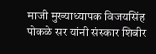माजी मुख्याध्यापक विजयसिंह पोकळे सर यांनी संस्कार शिबीर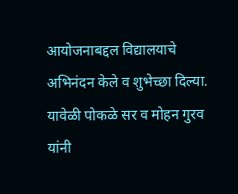आयोजनाबद्दल विद्यालयाचे अभिनंदन केले व शुभेच्छा दिल्या. यावेळी पोकळे सर व मोहन गुरव यांनी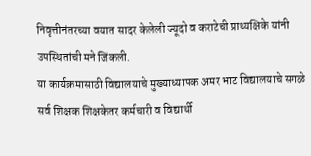निवृत्तीनंतरच्या वयात सादर केलेली ज्यूदो व कराटेची प्राथ्यक्षिके यांनी उपस्थितांची मने जिंकली.
या कार्यक्रमासाठी विद्यालयाचे मुख्याध्यापक अमर भाट विद्यालयाचे सगळे सर्व शिक्षक शिक्षकेतर कर्मचारी व विद्यार्थी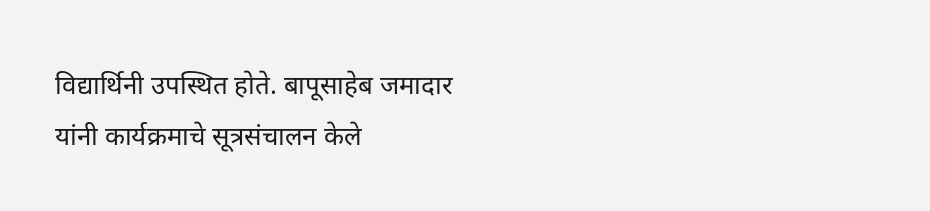विद्यार्थिनी उपस्थित होते. बापूसाहेब जमादार यांनी कार्यक्रमाचे सूत्रसंचालन केले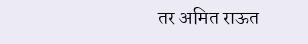तर अमित राऊत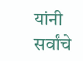यांनी सर्वांचे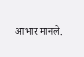आभार मानले.